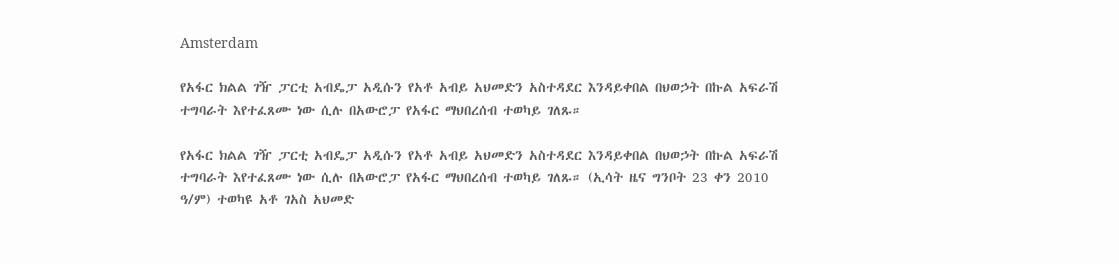Amsterdam

የአፋር ክልል ገዥ ፓርቲ አብዴፓ አዲሱን የአቶ አብይ አህመድን አስተዳደር እንዳይቀበል በህወኃት በኩል አፍራሽ ተግባራት እየተፈጸሙ ነው ሲሉ በአውሮፓ የአፋር ማህበረሰብ ተወካይ ገለጹ።

የአፋር ክልል ገዥ ፓርቲ አብዴፓ አዲሱን የአቶ አብይ አህመድን አስተዳደር እንዳይቀበል በህወኃት በኩል አፍራሽ ተግባራት እየተፈጸሙ ነው ሲሉ በአውሮፓ የአፋር ማህበረሰብ ተወካይ ገለጹ። (ኢሳት ዜና ግንቦት 23 ቀን 2010 ዓ/ም) ተወካዩ አቶ ገአስ አህመድ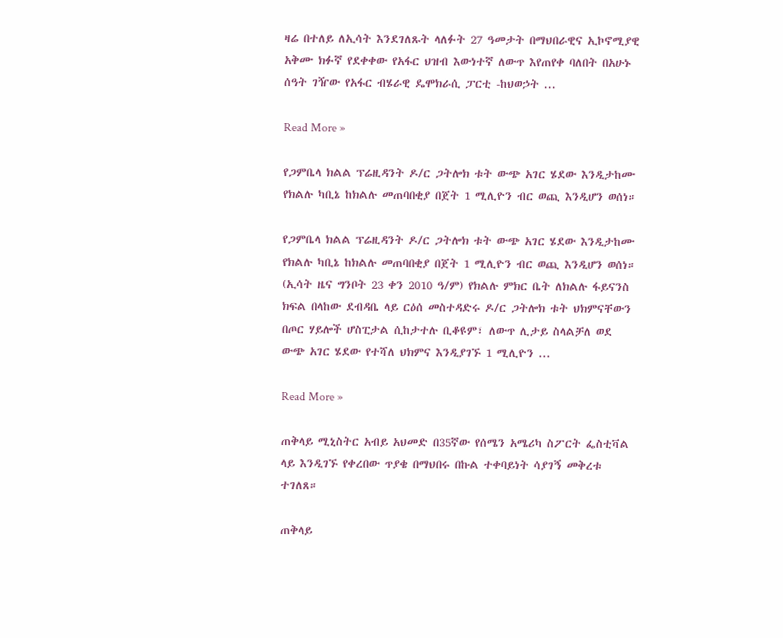ዛሬ በተለይ ለኢሳት እንደገለጹት ላለፉት 27 ዓመታት በማህበራዊና ኢኮኖሚያዊ አቅሙ ክፉኛ የደቀቀው የአፋር ህዝብ እውነተኛ ለውጥ እየጠየቀ ባለበት በአሁኑ ሰዓት ገዥው የአፋር ብሄራዊ ዴሞክራሲ ፓርቲ -ከህወኃት ...

Read More »

የጋምቤላ ክልል ፕሬዚዳንት ዶ/ር ጋትሎክ ቱት ውጭ አገር ሄደው እንዲታከሙ የክልሉ ካቢኔ ከክልሉ መጠባበቂያ በጀት 1 ሚሊዮን ብር ወጪ እንዲሆን ወሰነ።

የጋምቤላ ክልል ፕሬዚዳንት ዶ/ር ጋትሎክ ቱት ውጭ አገር ሄደው እንዲታከሙ የክልሉ ካቢኔ ከክልሉ መጠባበቂያ በጀት 1 ሚሊዮን ብር ወጪ እንዲሆን ወሰነ። (ኢሳት ዜና ግንቦት 23 ቀን 2010 ዓ/ም) የክልሉ ምክር ቤት ለክልሉ ፋይናንስ ክፍል በላከው ደብዳቤ ላይ ርዕሰ መስተዳድሩ ዶ/ር ጋትሎክ ቱት ህክምናቸውን በጦር ሃይሎች ሆስፒታል ሲከታተሉ ቢቆዩም፣ ለውጥ ሊታይ ስላልቻለ ወደ ውጭ አገር ሄደው የተሻለ ህክምና እንዲያገኙ 1 ሚሊዮን ...

Read More »

ጠቅላይ ሚኒስትር አብይ አህመድ በ35ኛው የሰሜን አሜሪካ ስፖርት ፌስቲቫል ላይ እንዲገኙ የቀረበው ጥያቄ በማህበሩ በኩል ተቀባይነት ሳያገኝ መቅረቱ ተገለጸ።

ጠቅላይ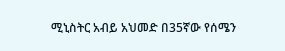ሚኒስትር አብይ አህመድ በ35ኛው የሰሜን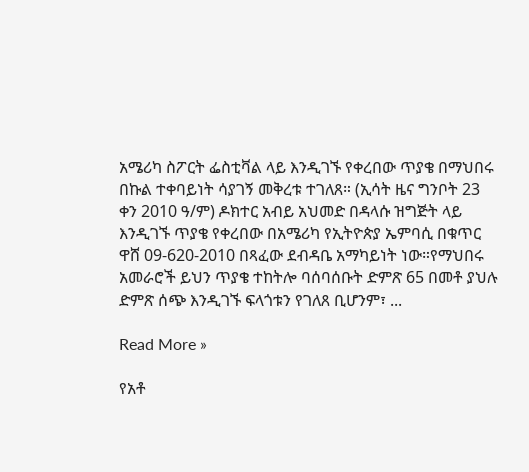አሜሪካ ስፖርት ፌስቲቫል ላይ እንዲገኙ የቀረበው ጥያቄ በማህበሩ በኩል ተቀባይነት ሳያገኝ መቅረቱ ተገለጸ። (ኢሳት ዜና ግንቦት 23 ቀን 2010 ዓ/ም) ዶክተር አብይ አህመድ በዳላሱ ዝግጅት ላይ እንዲገኙ ጥያቄ የቀረበው በአሜሪካ የኢትዮጵያ ኤምባሲ በቁጥር ዋሸ 09-620-2010 በጻፈው ደብዳቤ አማካይነት ነው።የማህበሩ አመራሮች ይህን ጥያቄ ተከትሎ ባሰባሰቡት ድምጽ 65 በመቶ ያህሉ ድምጽ ሰጭ እንዲገኙ ፍላጎቱን የገለጸ ቢሆንም፣ ...

Read More »

የአቶ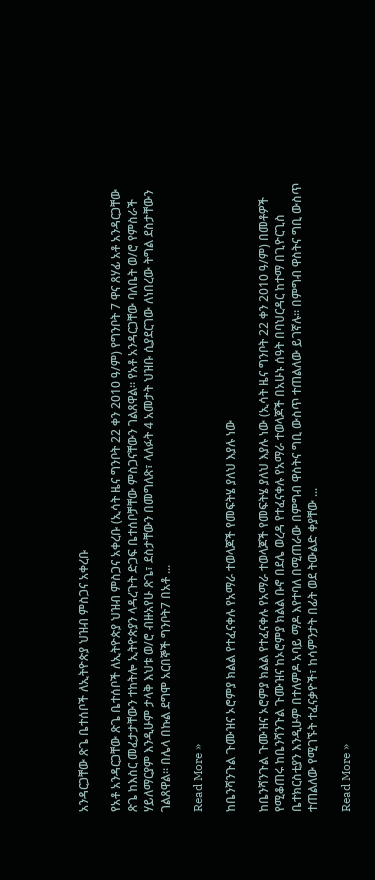አንዳርጋቸው ጽጌ ቤተሰቦች ለኢትዮጵያ ህዝብ ምስጋና አቀረቡ

የአቶ አንዳርጋቸው ጽጌ ቤተሰቦች ለኢትዮጵያ ህዝብ ምስጋና አቀረቡ (ኢሳት ዜና ግንቦት 22 ቀን 2010 ዓ/ም) የግንቦት 7 ዋና ጸሃፊ አቶ አንዳርጋቸው ጽጌ ከእስር መፈታታቸውን ተከትሎ ኢትዮጵያን ላዳረጉት ድጋፍ ቤተሰቦቻቸው ምስጋናቸውን ገልጸዋል። የአቶ አንዳርጋቸው ባለቤት ወ/ሮ የምስራች ሃይለማርያም እንዲሁም ታላቅ እህቱ ወ/ሮ ብዙአየሁ ጽጌ፣ ደስታቸውን በመግለጽ፣ ላለፉት 4 አመታት ህዝቡ ሲያደርገው ለነበረው ትግል ደስታቸውን ገልጸዋል። በሌላ በኩል ደግሞ አርበኞች ግንቦት7 በአቶ ...

Read More »

ከቤንሻንጉል ጉሙዝና ኦሮምያ ክልል የተፈናቀሉ የአማራ ተወላጆች የመፍትሄ ያለህ እያሉ ነው

ከቤንሻንጉል ጉሙዝና ኦሮምያ ክልል የተፈናቀሉ የአማራ ተወላጆች የመፍትሄ ያለህ እያሉ ነው (ኢሳት ዜና ግንቦት 22 ቀን 2010 ዓ/ም) በመቶዎች የሚቆጠሩ ከቤንሻንጉል ጉሙዝና ከኦሮምያ ክልል ቡኖ በደሌ ወረዳ የተፈናቀሉ የአማራ ተወላጆች በአሁኑ ሰዓት በባህርዳር ከተማ በጊዮርጊስ ቤተክርስቲያን እንዲሁም በተለምዶ አባይ ማዶ እየተባለ በሚጠራው በምግብ ዋስትና ግቢ ውስጥ ተጠልለው ይገኛሉ። በምግብ ዋስትና ግቢ ውስጥ ተጠልለው የሚገኙት ተፈናቃዮች፣ ከሳምንታት በፊት ወደ ትውልድ ቀያቸው ...

Read More »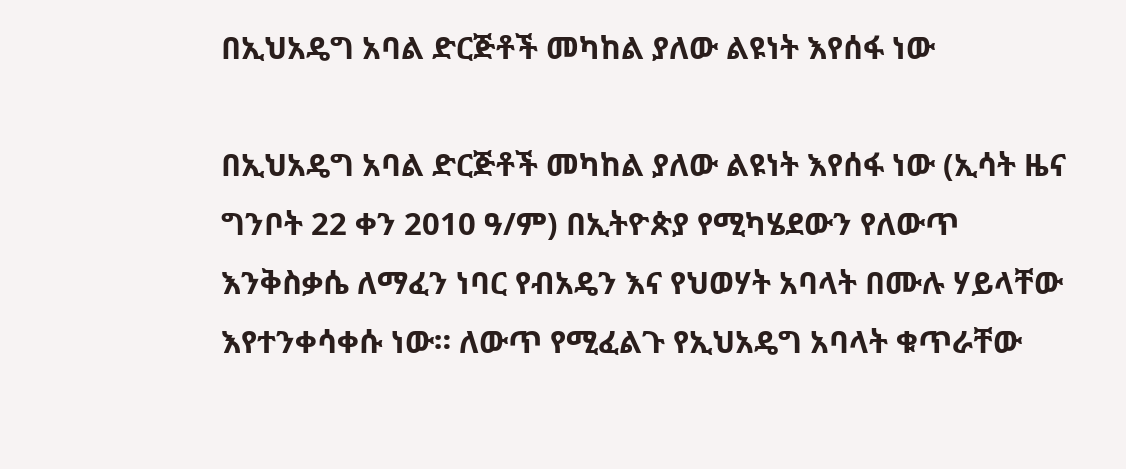በኢህአዴግ አባል ድርጅቶች መካከል ያለው ልዩነት እየሰፋ ነው

በኢህአዴግ አባል ድርጅቶች መካከል ያለው ልዩነት እየሰፋ ነው (ኢሳት ዜና ግንቦት 22 ቀን 2010 ዓ/ም) በኢትዮጵያ የሚካሄደውን የለውጥ እንቅስቃሴ ለማፈን ነባር የብአዴን እና የህወሃት አባላት በሙሉ ሃይላቸው እየተንቀሳቀሱ ነው። ለውጥ የሚፈልጉ የኢህአዴግ አባላት ቁጥራቸው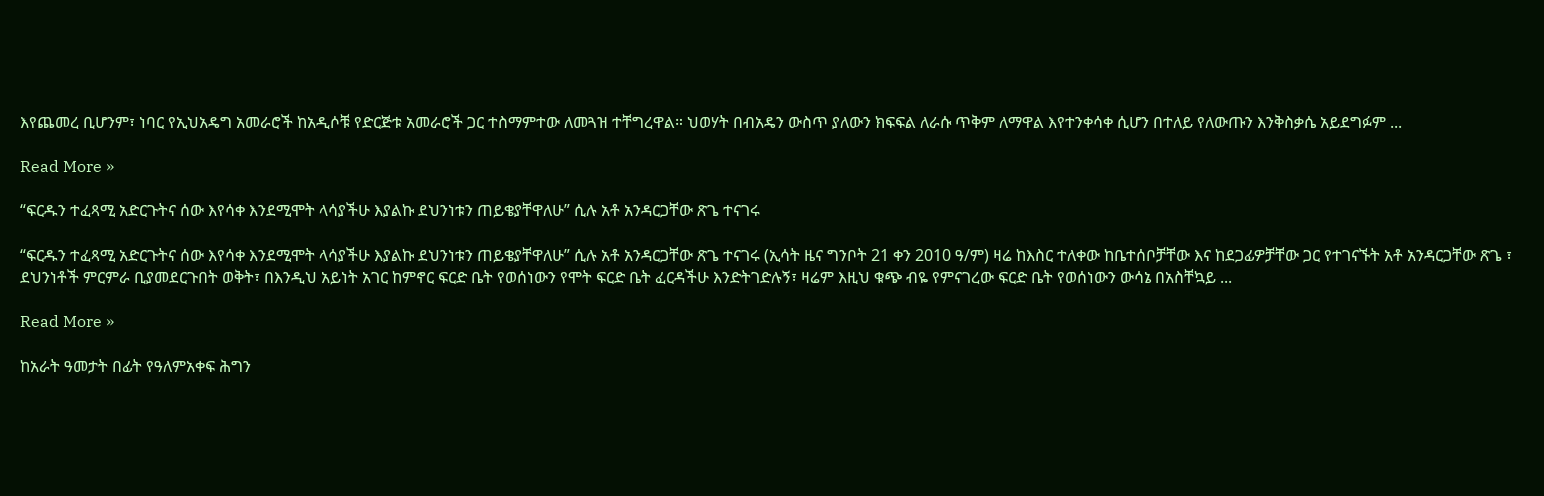እየጨመረ ቢሆንም፣ ነባር የኢህአዴግ አመራሮች ከአዲሶቹ የድርጅቱ አመራሮች ጋር ተስማምተው ለመጓዝ ተቸግረዋል። ህወሃት በብአዴን ውስጥ ያለውን ክፍፍል ለራሱ ጥቅም ለማዋል እየተንቀሳቀ ሲሆን በተለይ የለውጡን እንቅስቃሴ አይደግፉም ...

Read More »

“ፍርዱን ተፈጻሚ አድርጉትና ሰው እየሳቀ እንደሚሞት ላሳያችሁ እያልኩ ደህንነቱን ጠይቄያቸዋለሁ” ሲሉ አቶ አንዳርጋቸው ጽጌ ተናገሩ

“ፍርዱን ተፈጻሚ አድርጉትና ሰው እየሳቀ እንደሚሞት ላሳያችሁ እያልኩ ደህንነቱን ጠይቄያቸዋለሁ” ሲሉ አቶ አንዳርጋቸው ጽጌ ተናገሩ (ኢሳት ዜና ግንቦት 21 ቀን 2010 ዓ/ም) ዛሬ ከእስር ተለቀው ከቤተሰቦቻቸው እና ከደጋፊዎቻቸው ጋር የተገናኙት አቶ አንዳርጋቸው ጽጌ ፣ ደህንነቶች ምርምራ ቢያመደርጉበት ወቅት፣ በእንዲህ አይነት አገር ከምኖር ፍርድ ቤት የወሰነውን የሞት ፍርድ ቤት ፈርዳችሁ እንድትገድሉኝ፣ ዛሬም እዚህ ቁጭ ብዬ የምናገረው ፍርድ ቤት የወሰነውን ውሳኔ በአስቸኳይ ...

Read More »

ከአራት ዓመታት በፊት የዓለምአቀፍ ሕግን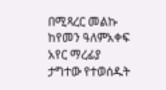በሚጻረር መልኩ ከየመን ዓለምአቀፍ አየር ማረፊያ ታግተው የተወሰዱት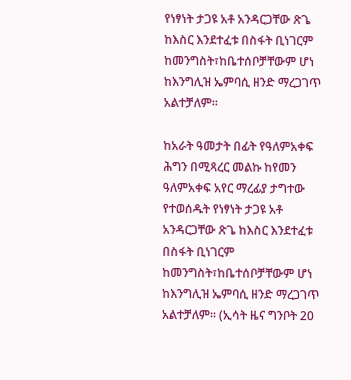የነፃነት ታጋዩ አቶ አንዳርጋቸው ጽጌ ከእስር እንደተፈቱ በስፋት ቢነገርም ከመንግስት፣ከቤተሰቦቻቸውም ሆነ ከእንግሊዝ ኤምባሲ ዘንድ ማረጋገጥ አልተቻለም።

ከአራት ዓመታት በፊት የዓለምአቀፍ ሕግን በሚጻረር መልኩ ከየመን ዓለምአቀፍ አየር ማረፊያ ታግተው የተወሰዱት የነፃነት ታጋዩ አቶ አንዳርጋቸው ጽጌ ከእስር እንደተፈቱ በስፋት ቢነገርም ከመንግስት፣ከቤተሰቦቻቸውም ሆነ ከእንግሊዝ ኤምባሲ ዘንድ ማረጋገጥ አልተቻለም። (ኢሳት ዜና ግንቦት 20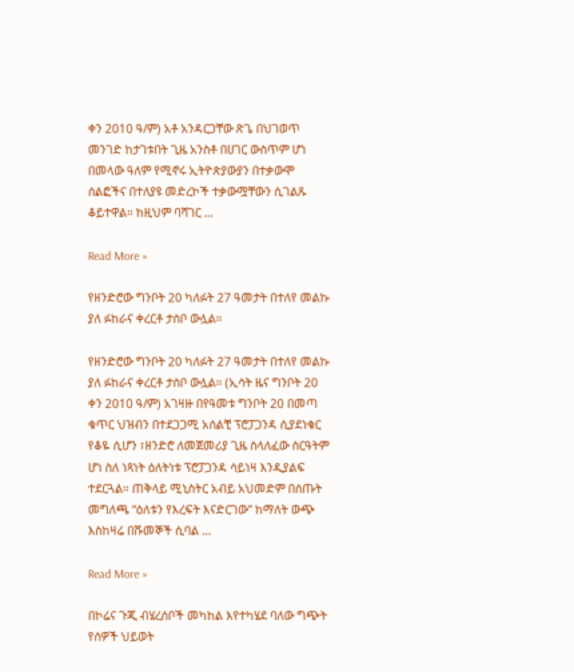ቀን 2010 ዓ/ም) አቶ አንዳርጋቸው ጽጌ በህገወጥ መንገድ ከታገቱበት ጊዜ አንስቶ በሀገር ውስጥም ሆነ በመላው ዓለም የሚኖሩ ኢትዮጵያውያን በተቃውሞ ሰልፎችና በተለያዩ መድረኮች ተቃውሟቸውን ሲገልጹ ቆይተዋል። ከዚህም ባሻገር ...

Read More »

የዘንድሮው ግንቦት 20 ካለፉት 27 ዓመታት በተለየ መልኩ ያለ ፉከራና ቀረርቶ ታስቦ ውሏል።

የዘንድሮው ግንቦት 20 ካለፉት 27 ዓመታት በተለየ መልኩ ያለ ፉከራና ቀረርቶ ታስቦ ውሏል። (ኢሳት ዜና ግንቦት 20 ቀን 2010 ዓ/ም) አገዛዙ በየዓመቱ ግንቦት 20 በመጣ ቁጥር ህዝብን በተደጋጋሚ አሰልቺ ፕሮፓጋንዳ ሲያደነቁር የቆዬ ሲሆን ፣ዘንድሮ ለመጀመሪያ ጊዜ ስላለፈው ስርዓትም ሆነ ስለ ነጻነት ዕለትነቱ ፕሮፓጋንዳ ሳይነዛ እንዲያልፍ ተደርጓል። ጠቅላይ ሚኒስትር አብይ አህመድም በሰጡት መግለጫ “ዕለቱን የእረፍት እናድርገው” ከማለት ውጭ እስከዛሬ በሹመኞች ሲባል ...

Read More »

በኮሬና ጉጂ ብሄረሰቦች መካከል እየተካሄደ ባለው ግጭት የሰዎች ህይወት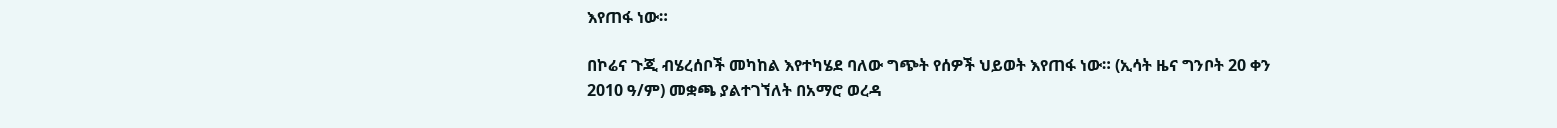እየጠፋ ነው።

በኮሬና ጉጂ ብሄረሰቦች መካከል እየተካሄደ ባለው ግጭት የሰዎች ህይወት እየጠፋ ነው። (ኢሳት ዜና ግንቦት 20 ቀን 2010 ዓ/ም) መቋጫ ያልተገኘለት በአማሮ ወረዳ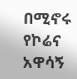በሚኖሩ የኮሬና አዋሳኝ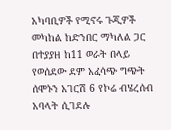አካባቢዎች የሚኖሩ ጉጂዎች መካከል ከድንበር ማካለል ጋር በተያያዘ ከ11 ወራት በላይ የወሰደው ደም አፈሳጭ ግጭት ሰሞኑን አገርሽ 6 የኮሬ ብሄረሰብ አባላት ሲገደሉ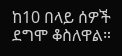ከ10 በላይ ሰዎች ደግሞ ቆስለዋል።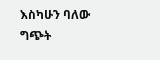እስካሁን ባለው ግጭት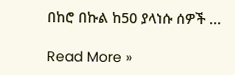በከሮ በኩል ከ50 ያላነሱ ሰዎች ...

Read More »